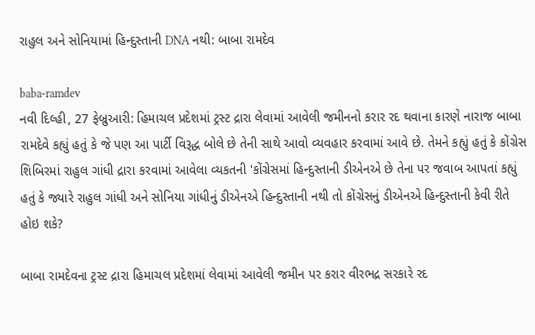રાહુલ અને સોનિયામાં હિન્દુસ્તાની DNA નથી: બાબા રામદેવ

baba-ramdev
નવી દિલ્હી, 27 ફેબ્રુઆરી: હિમાચલ પ્રદેશમાં ટ્રસ્ટ દ્રારા લેવામાં આવેલી જમીનનો કરાર રદ થવાના કારણે નારાજ બાબા રામદેવે કહ્યું હતું કે જે પણ આ પાર્ટી વિરૂદ્ધ બોલે છે તેની સાથે આવો વ્યવહાર કરવામાં આવે છે. તેમને કહ્યું હતું કે કોંગ્રેસ શિબિરમાં રાહુલ ગાંધી દ્રારા કરવામાં આવેલા વ્યકતની 'કોંગ્રેસમાં હિન્દુસ્તાની ડીએનએ છે તેના પર જવાબ આપતાં કહ્યું હતું કે જ્યારે રાહુલ ગાંધી અને સોનિયા ગાંધીનું ડીએનએ હિન્દુસ્તાની નથી તો કોંગ્રેસનું ડીએનએ હિન્દુસ્તાની કેવી રીતે હોઇ શકે?

બાબા રામદેવના ટ્રસ્ટ દ્રારા હિમાચલ પ્રદેશમાં લેવામાં આવેલી જમીન પર કરાર વીરભદ્ર સરકારે રદ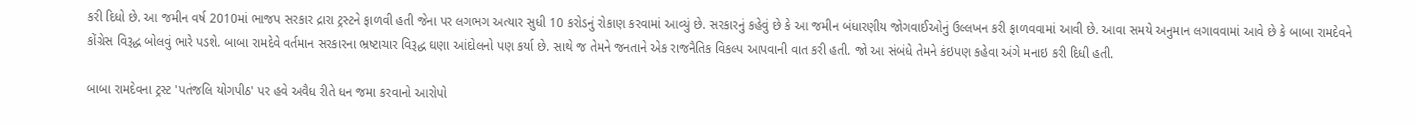કરી દિધો છે. આ જમીન વર્ષ 2010માં ભાજપ સરકાર દ્રારા ટ્રસ્ટને ફાળવી હતી જેના પર લગભગ અત્યાર સુધી 10 કરોડનું રોકાણ કરવામાં આવ્યું છે. સરકારનું કહેવું છે કે આ જમીન બંધારણીય જોગવાઈઓનું ઉલ્લખન કરી ફાળવવામાં આવી છે. આવા સમયે અનુમાન લગાવવામાં આવે છે કે બાબા રામદેવને કોંગ્રેસ વિરૂદ્ધ બોલવું ભારે પડશે. બાબા રામદેવે વર્તમાન સરકારના ભ્રષ્ટાચાર વિરૂદ્ધ ઘણા આંદોલનો પણ કર્યા છે. સાથે જ તેમને જનતાને એક રાજનૈતિક વિકલ્પ આપવાની વાત કરી હતી. જો આ સંબંધે તેમને કંઇપણ કહેવા અંગે મનાઇ કરી દિધી હતી.

બાબા રામદેવના ટ્રસ્ટ 'પતંજલિ યોગપીઠ' પર હવે અવૈધ રીતે ધન જમા કરવાનો આરોપો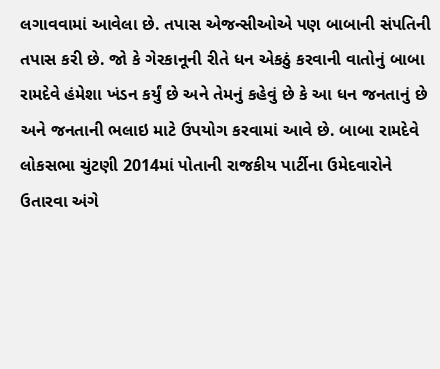લગાવવામાં આવેલા છે. તપાસ એજન્સીઓએ પણ બાબાની સંપતિની તપાસ કરી છે. જો કે ગેરકાનૂની રીતે ધન એકઠું કરવાની વાતોનું બાબા રામદેવે હંમેશા ખંડન કર્યું છે અને તેમનું કહેવું છે કે આ ધન જનતાનું છે અને જનતાની ભલાઇ માટે ઉપયોગ કરવામાં આવે છે. બાબા રામદેવે લોકસભા ચુંટણી 2014માં પોતાની રાજકીય પાર્ટીના ઉમેદવારોને ઉતારવા અંગે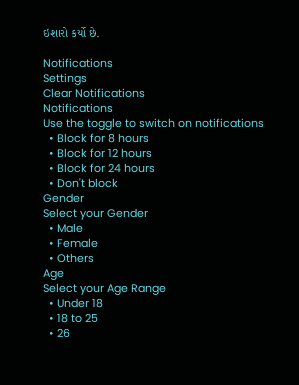ઇશારો કર્યો છે.

Notifications
Settings
Clear Notifications
Notifications
Use the toggle to switch on notifications
  • Block for 8 hours
  • Block for 12 hours
  • Block for 24 hours
  • Don't block
Gender
Select your Gender
  • Male
  • Female
  • Others
Age
Select your Age Range
  • Under 18
  • 18 to 25
  • 26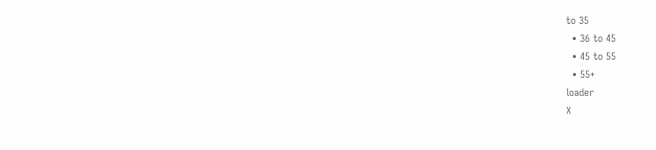to 35
  • 36 to 45
  • 45 to 55
  • 55+
loader
X